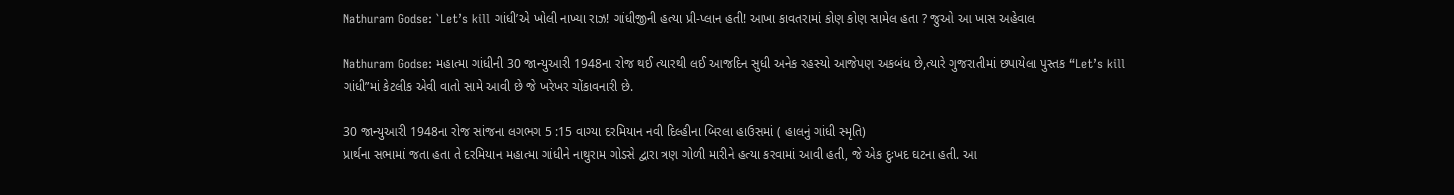Nathuram Godse: `Let’s kill ગાંધી’એ ખોલી નાખ્યા રાઝ! ગાંધીજીની હત્યા પ્રી-પ્લાન હતી! આખા કાવતરામાં કોણ કોણ સામેલ હતા ? જુઓ આ ખાસ અહેવાલ

Nathuram Godse: મહાત્મા ગાંધીની 30 જાન્યુઆરી 1948ના રોજ થઈ ત્યારથી લઈ આજદિન સુધી અનેક રહસ્યો આજેપણ અકબંધ છે,ત્યારે ગુજરાતીમાં છપાયેલા પુસ્તક “Let’s kill ગાંધી”માં કેટલીક એવી વાતો સામે આવી છે જે ખરેખર ચોંકાવનારી છે.

30 જાન્યુઆરી 1948ના રોજ સાંજના લગભગ 5 :15 વાગ્યા દરમિયાન નવી દિલ્હીના બિરલા હાઉસમાં ( હાલનું ગાંધી સ્મૃતિ)
પ્રાર્થના સભામાં જતા હતા તે દરમિયાન મહાત્મા ગાંધીને નાથુરામ ગોડસે દ્વારા ત્રણ ગોળી મારીને હત્યા કરવામાં આવી હતી, જે એક દુઃખદ ઘટના હતી. આ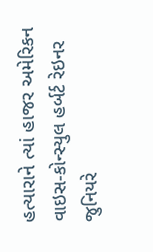હત્યારાને ત્યાં હાજર અમેરિકન વાઇસ-કોન્સ્યુલ હર્બર્ટ રેઇનર જુનિયરે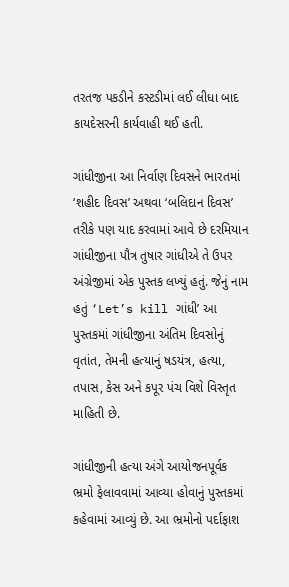તરતજ પકડીને કસ્ટડીમાં લઈ લીધા બાદ કાયદેસરની કાર્યવાહી થઈ હતી.

ગાંધીજીના આ નિર્વાણ દિવસને ભારતમાં ‘શહીદ દિવસ’ અથવા ‘બલિદાન દિવસ’ તરીકે પણ યાદ કરવામાં આવે છે દરમિયાન ગાંધીજીના પૌત્ર તુષાર ગાંધીએ તે ઉપર અંગ્રેજીમાં એક પુસ્તક લખ્યું હતું. જેનું નામ હતું ‘Let’s kill ગાંધી’ આ પુસ્તકમાં ગાંધીજીના અંતિમ દિવસોનું વૃતાંત, તેમની હત્યાનું ષડયંત્ર, હત્યા, તપાસ, કેસ અને કપૂર પંચ વિશે વિસ્તૃત માહિતી છે.

ગાંધીજીની હત્યા અંગે આયોજનપૂર્વક ભ્રમો ફેલાવવામાં આવ્યા હોવાનું પુસ્તકમાં કહેવામાં આવ્યું છે. આ ભ્રમોનો પર્દાફાશ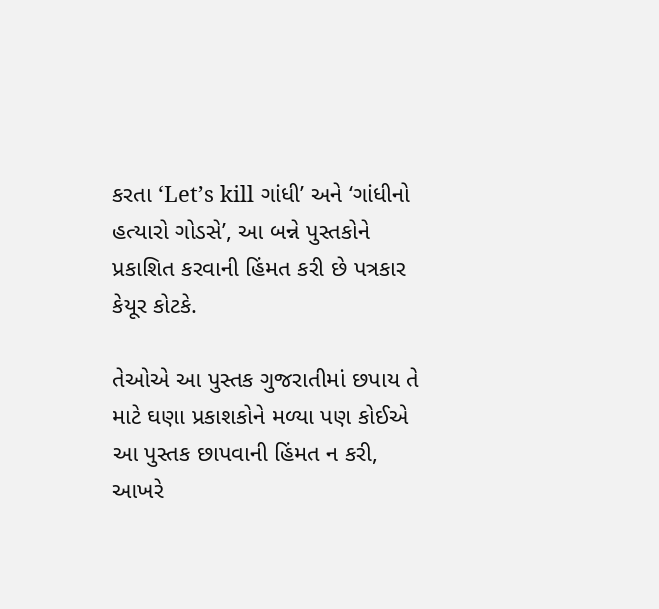કરતા ‘Let’s kill ગાંધી’ અને ‘ગાંધીનો હત્યારો ગોડસે’, આ બન્ને પુસ્તકોને પ્રકાશિત કરવાની હિંમત કરી છે પત્રકાર કેયૂર કોટકે.

તેઓએ આ પુસ્તક ગુજરાતીમાં છપાય તે માટે ઘણા પ્રકાશકોને મળ્યા પણ કોઈએ આ પુસ્તક છાપવાની હિંમત ન કરી, આખરે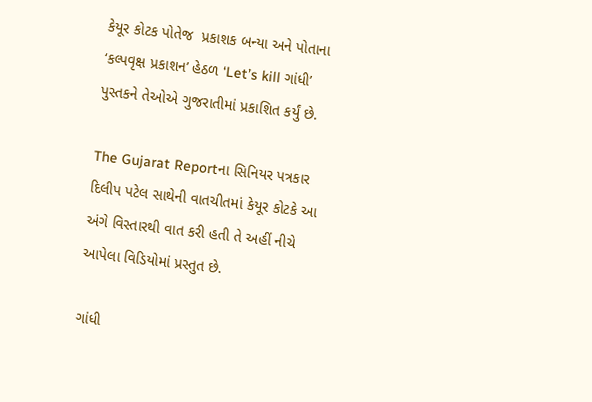કેયૂર કોટક પોતેજ  પ્રકાશક બન્યા અને પોતાના ‘કલ્પવૃક્ષ પ્રકાશન’ હેઠળ ‘Let’s kill ગાંધી’ પુસ્તકને તેઓએ ગુજરાતીમાં પ્રકાશિત કર્યું છે.

The Gujarat Reportના સિનિયર પત્રકાર દિલીપ પટેલ સાથેની વાતચીતમાં કેયૂર કોટકે આ અંગે વિસ્તારથી વાત કરી હતી તે અહીં નીચે આપેલા વિડિયોમાં પ્રસ્તુત છે.

ગાંધી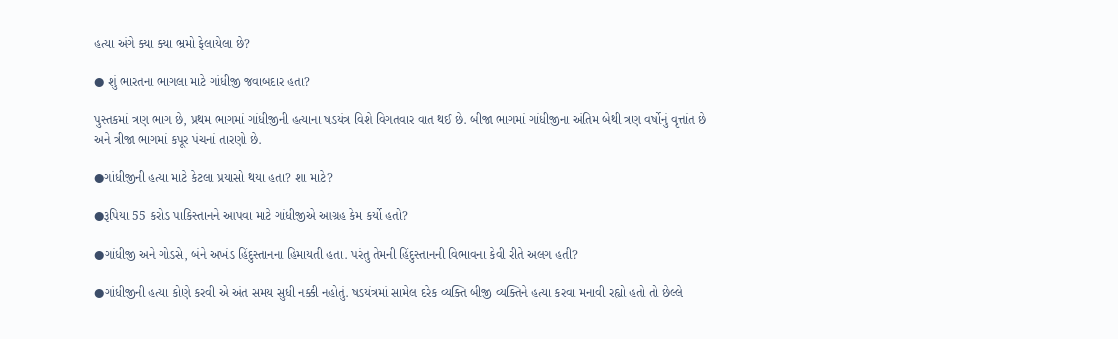હત્યા અંગે ક્યા ક્યા ભ્રમો ફેલાયેલા છે?

● શું ભારતના ભાગલા માટે ગાંધીજી જવાબદાર હતા?

પુસ્તકમાં ત્રણ ભાગ છે, પ્રથમ ભાગમાં ગાંધીજીની હત્યાના ષડયંત્ર વિશે વિગતવાર વાત થઈ છે. બીજા ભાગમાં ગાંધીજીના અંતિમ બેથી ત્રણ વર્ષોનું વૃત્તાંત છે અને ત્રીજા ભાગમાં કપૂર પંચનાં તારણો છે.

●ગાંધીજીની હત્યા માટે કેટલા પ્રયાસો થયા હતા? શા માટે?

●રૂપિયા 55 કરોડ પાકિસ્તાનને આપવા માટે ગાંધીજીએ આગ્રહ કેમ કર્યો હતો?

●ગાંધીજી અને ગોડસે, બંને અખંડ હિંદુસ્તાનના હિમાયતી હતા. પરંતુ તેમની હિંદુસ્તાનની વિભાવના કેવી રીતે અલગ હતી?

●ગાંધીજીની હત્યા કોણે કરવી એ અંત સમય સુધી નક્કી નહોતું. ષડયંત્રમાં સામેલ દરેક વ્યક્તિ બીજી વ્યક્તિને હત્યા કરવા મનાવી રહ્યો હતો તો છેલ્લે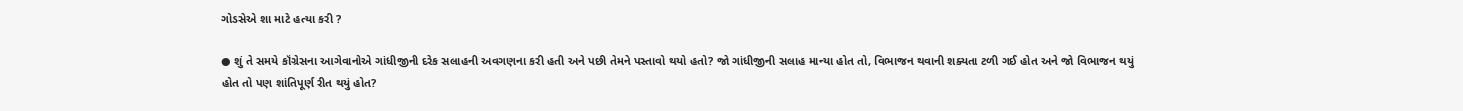ગોડસેએ શા માટે હત્યા કરી ?

● શું તે સમયે કૉંગ્રેસના આગેવાનોએ ગાંધીજીની દરેક સલાહની અવગણના કરી હતી અને પછી તેમને પસ્તાવો થયો હતો? જો ગાંધીજીની સલાહ માન્યા હોત તો, વિભાજન થવાની શક્યતા ટળી ગઈ હોત અને જો વિભાજન થયું હોત તો પણ શાંતિપૂર્ણ રીત થયું હોત?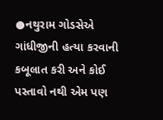●નથુરામ ગોડસેએ ગાંધીજીની હત્યા કરવાની કબૂલાત કરી અને કોઈ પસ્તાવો નથી એમ પણ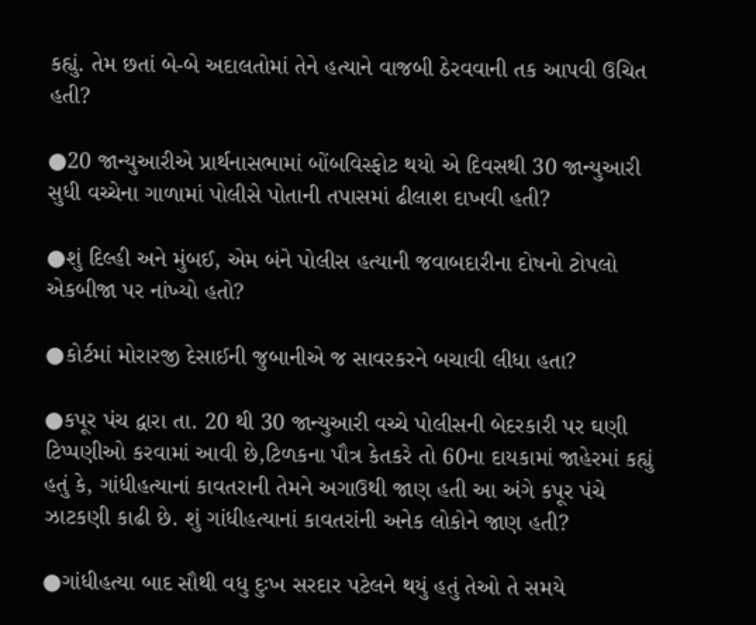કહ્યું. તેમ છતાં બે-બે અદાલતોમાં તેને હત્યાને વાજબી ઠેરવવાની તક આપવી ઉચિત હતી?

●20 જાન્યુઆરીએ પ્રાર્થનાસભામાં બોંબવિસ્ફોટ થયો એ દિવસથી 30 જાન્યુઆરી સુધી વચ્ચેના ગાળામાં પોલીસે પોતાની તપાસમાં ઢીલાશ દાખવી હતી?

●શું દિલ્હી અને મુંબઈ, એમ બંને પોલીસ હત્યાની જવાબદારીના દોષનો ટોપલો એકબીજા પર નાંખ્યો હતો?

●કોર્ટમાં મોરારજી દેસાઈની જુબાનીએ જ સાવરકરને બચાવી લીધા હતા?

●કપૂર પંચ દ્વારા તા. 20 થી 30 જાન્યુઆરી વચ્ચે પોલીસની બેદરકારી પર ઘણી ટિપ્પણીઓ કરવામાં આવી છે,ટિળકના પૌત્ર કેતકરે તો 60ના દાયકામાં જાહેરમાં કહ્યું હતું કે, ગાંધીહત્યાનાં કાવતરાની તેમને અગાઉથી જાણ હતી આ અંગે કપૂર પંચે ઝાટકણી કાઢી છે. શું ગાંધીહત્યાનાં કાવતરાંની અનેક લોકોને જાણ હતી?

●ગાંધીહત્યા બાદ સૌથી વધુ દુઃખ સરદાર પટેલને થયું હતું તેઓ તે સમયે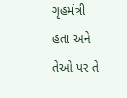ગૃહમંત્રી હતા અને તેઓ પર તે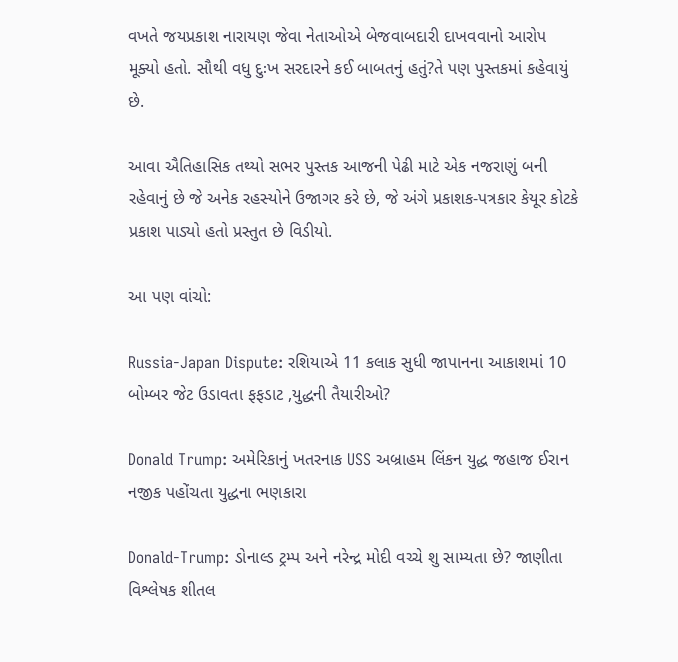વખતે જયપ્રકાશ નારાયણ જેવા નેતાઓએ બેજવાબદારી દાખવવાનો આરોપ મૂક્યો હતો. સૌથી વધુ દુઃખ સરદારને કઈ બાબતનું હતું?તે પણ પુસ્તકમાં કહેવાયું છે.

આવા ઐતિહાસિક તથ્યો સભર પુસ્તક આજની પેઢી માટે એક નજરાણું બની રહેવાનું છે જે અનેક રહસ્યોને ઉજાગર કરે છે, જે અંગે પ્રકાશક-પત્રકાર કેયૂર કોટકે પ્રકાશ પાડ્યો હતો પ્રસ્તુત છે વિડીયો.

આ પણ વાંચો:

Russia-Japan Dispute: રશિયાએ 11 કલાક સુધી જાપાનના આકાશમાં 10 બોમ્બર જેટ ઉડાવતા ફફડાટ ,યુદ્ધની તૈયારીઓ?

Donald Trump: અમેરિકાનું ખતરનાક USS અબ્રાહમ લિંકન યુદ્ધ જહાજ ઈરાન નજીક પહોંચતા યુદ્ધના ભણકારા

Donald-Trump: ડોનાલ્ડ ટ્રમ્પ અને નરેન્દ્ર મોદી વચ્ચે શુ સામ્યતા છે? જાણીતા વિશ્લેષક શીતલ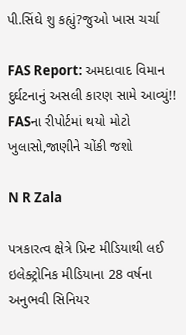પી.સિંઘે શુ કહ્યું?જુઓ ખાસ ચર્ચા

FAS Report: અમદાવાદ વિમાન દુર્ઘટનાનું અસલી કારણ સામે આવ્યું!! FASના રીપોર્ટમાં થયો મોટો ખુલાસો,જાણીને ચોંકી જશો

N R Zala

પત્રકારત્વ ક્ષેત્રે પ્રિન્ટ મીડિયાથી લઈ ઇલેક્ટ્રોનિક મીડિયાના 28 વર્ષના અનુભવી સિનિયર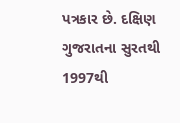પત્રકાર છે. દક્ષિણ ગુજરાતના સુરતથી 1997થી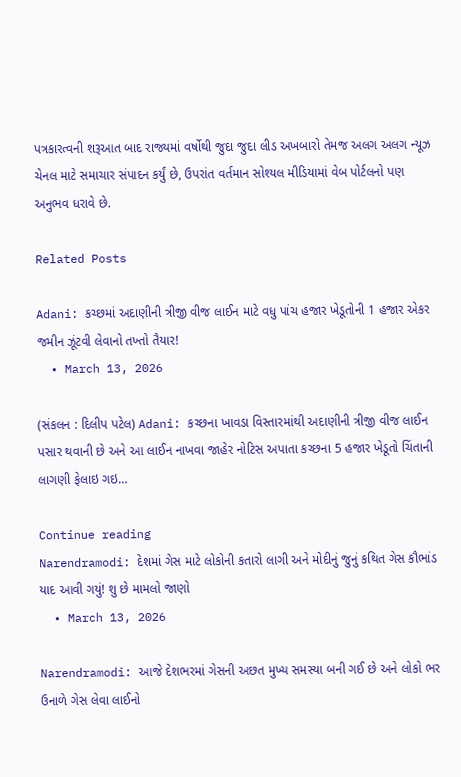પત્રકારત્વની શરૂઆત બાદ રાજ્યમાં વર્ષોથી જુદા જુદા લીડ અખબારો તેમજ અલગ અલગ ન્યૂઝ ચેનલ માટે સમાચાર સંપાદન કર્યું છે, ઉપરાંત વર્તમાન સોશ્યલ મીડિયામાં વેબ પોર્ટલનો પણ અનુભવ ધરાવે છે.

Related Posts

Adani: કચ્છમાં અદાણીની ત્રીજી વીજ લાઈન માટે વધુ પાંચ હજાર ખેડૂતોની 1 હજાર એકર જમીન ઝૂંટવી લેવાનો તખ્તો તૈયાર!
  • March 13, 2026

(સંકલન : દિલીપ પટેલ) Adani: કચ્છના ખાવડા વિસ્તારમાંથી અદાણીની ત્રીજી વીજ લાઈન પસાર થવાની છે અને આ લાઈન નાખવા જાહેર નોટિસ અપાતા કચ્છના 5 હજાર ખેડૂતો ચિંતાની લાગણી ફેલાઇ ગઇ…

Continue reading
Narendramodi: દેશમાં ગેસ માટે લોકોની કતારો લાગી અને મોદીનું જુનું કથિત ગેસ કૌભાંડ યાદ આવી ગયું! શુ છે મામલો જાણો
  • March 13, 2026

Narendramodi: આજે દેશભરમાં ગેસની અછત મુખ્ય સમસ્યા બની ગઈ છે અને લોકો ભર ઉનાળે ગેસ લેવા લાઈનો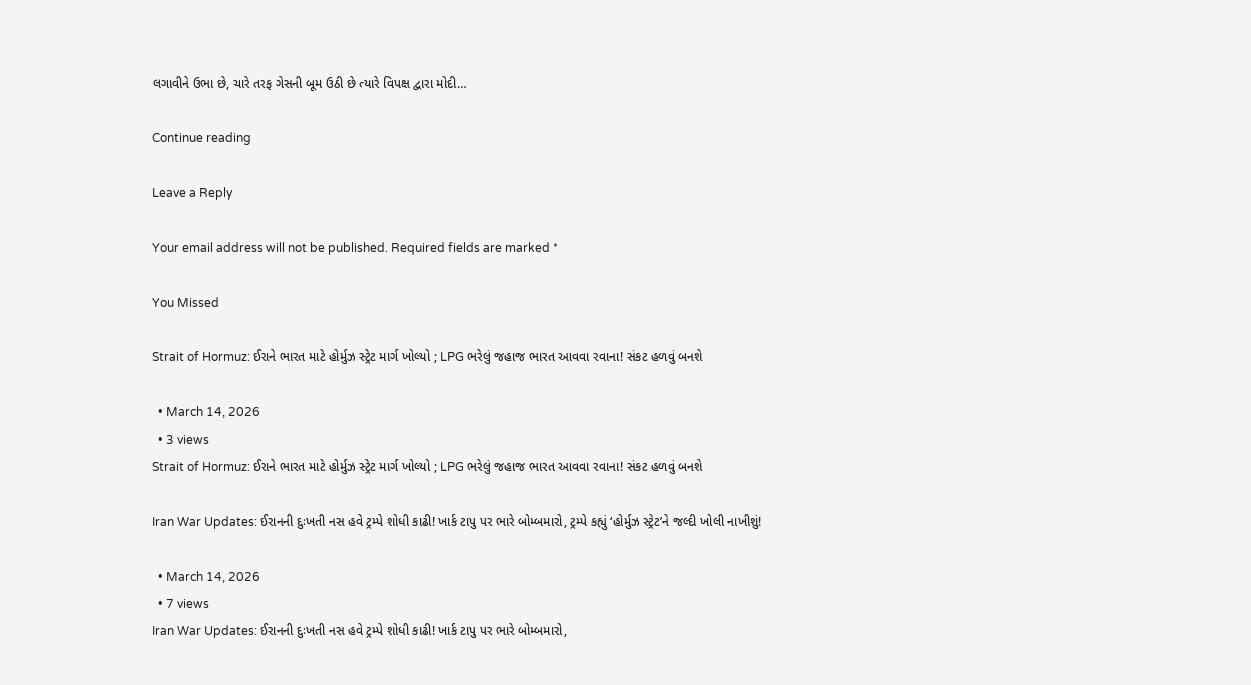લગાવીને ઉભા છે, ચારે તરફ ગેસની બૂમ ઉઠી છે ત્યારે વિપક્ષ દ્વારા મોદી…

Continue reading

Leave a Reply

Your email address will not be published. Required fields are marked *

You Missed

Strait of Hormuz: ઈરાને ભારત માટે હોર્મુઝ સ્ટ્રેટ માર્ગ ખોલ્યો ; LPG ભરેલું જહાજ ભારત આવવા રવાના! સંકટ હળવું બનશે

  • March 14, 2026
  • 3 views
Strait of Hormuz: ઈરાને ભારત માટે હોર્મુઝ સ્ટ્રેટ માર્ગ ખોલ્યો ; LPG ભરેલું જહાજ ભારત આવવા રવાના! સંકટ હળવું બનશે

Iran War Updates: ઈરાનની દુઃખતી નસ હવે ટ્રમ્પે શોધી કાઢી! ખાર્ક ટાપુ પર ભારે બોમ્બમારો, ટ્રમ્પે કહ્યું ‘હોર્મુઝ સ્ટ્રેટ’ને જલ્દી ખોલી નાખીશું!

  • March 14, 2026
  • 7 views
Iran War Updates: ઈરાનની દુઃખતી નસ હવે ટ્રમ્પે શોધી કાઢી! ખાર્ક ટાપુ પર ભારે બોમ્બમારો,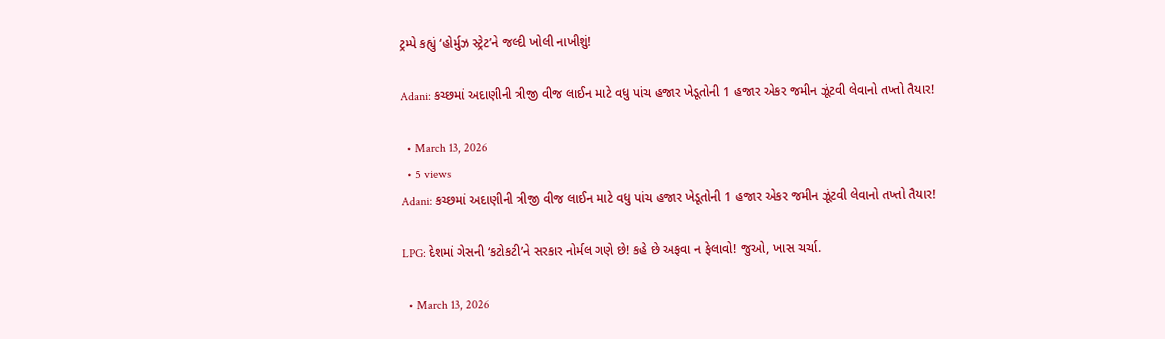ટ્રમ્પે કહ્યું ‘હોર્મુઝ સ્ટ્રેટ’ને જલ્દી ખોલી નાખીશું!

Adani: કચ્છમાં અદાણીની ત્રીજી વીજ લાઈન માટે વધુ પાંચ હજાર ખેડૂતોની 1 હજાર એકર જમીન ઝૂંટવી લેવાનો તખ્તો તૈયાર!

  • March 13, 2026
  • 5 views
Adani: કચ્છમાં અદાણીની ત્રીજી વીજ લાઈન માટે વધુ પાંચ હજાર ખેડૂતોની 1 હજાર એકર જમીન ઝૂંટવી લેવાનો તખ્તો તૈયાર!

LPG: દેશમાં ગેસની ‘કટોકટી’ને સરકાર નોર્મલ ગણે છે! કહે છે અફવા ન ફેલાવો! જુઓ, ખાસ ચર્ચા.

  • March 13, 2026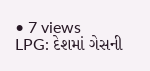• 7 views
LPG: દેશમાં ગેસની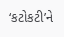‘કટોકટી’ને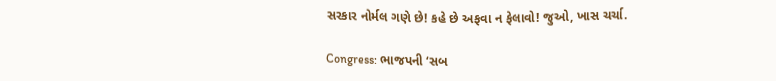સરકાર નોર્મલ ગણે છે! કહે છે અફવા ન ફેલાવો! જુઓ, ખાસ ચર્ચા.

Congress: ભાજપની ‘સબ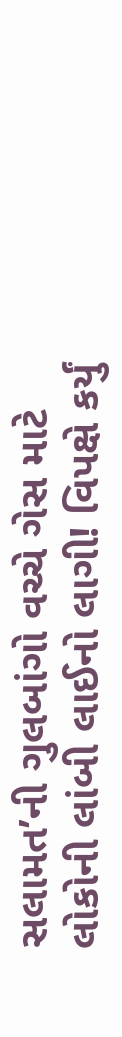સલામત’ની ગુલબાંગો વચ્ચે ગેસ માટે લોકોની લાંબી લાઈનો લાગી! વિપક્ષે કર્યું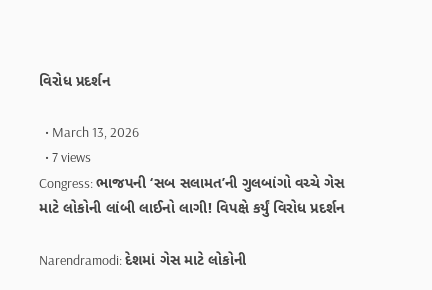વિરોધ પ્રદર્શન

  • March 13, 2026
  • 7 views
Congress: ભાજપની ‘સબ સલામત’ની ગુલબાંગો વચ્ચે ગેસ માટે લોકોની લાંબી લાઈનો લાગી! વિપક્ષે કર્યું વિરોધ પ્રદર્શન

Narendramodi: દેશમાં ગેસ માટે લોકોની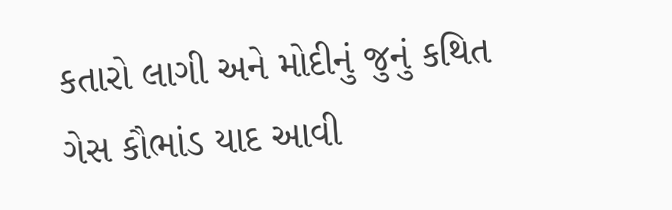કતારો લાગી અને મોદીનું જુનું કથિત ગેસ કૌભાંડ યાદ આવી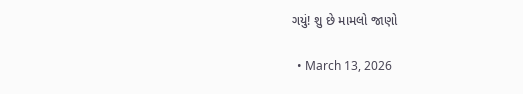ગયું! શુ છે મામલો જાણો

  • March 13, 2026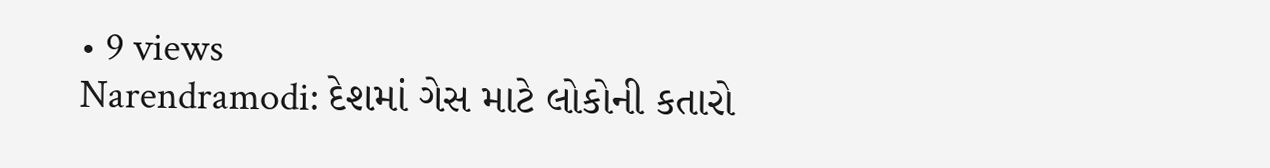• 9 views
Narendramodi: દેશમાં ગેસ માટે લોકોની કતારો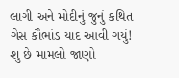લાગી અને મોદીનું જુનું કથિત ગેસ કૌભાંડ યાદ આવી ગયું! શુ છે મામલો જાણો